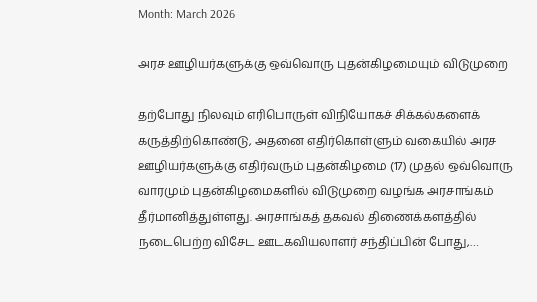Month: March 2026

அரச ஊழியர்களுக்கு ஒவ்வொரு புதன்கிழமையும் விடுமுறை

தற்போது நிலவும் எரிபொருள் விநியோகச் சிக்கல்களைக் கருத்திற்கொண்டு, அதனை எதிர்கொள்ளும் வகையில் அரச ஊழியர்களுக்கு எதிர்வரும் புதன்கிழமை (17) முதல் ஒவ்வொரு வாரமும் புதன்கிழமைகளில் விடுமுறை வழங்க அரசாங்கம் தீர்மானித்துள்ளது. அரசாங்கத் தகவல் திணைக்களத்தில் நடைபெற்ற விசேட ஊடகவியலாளர் சந்திப்பின் போது,…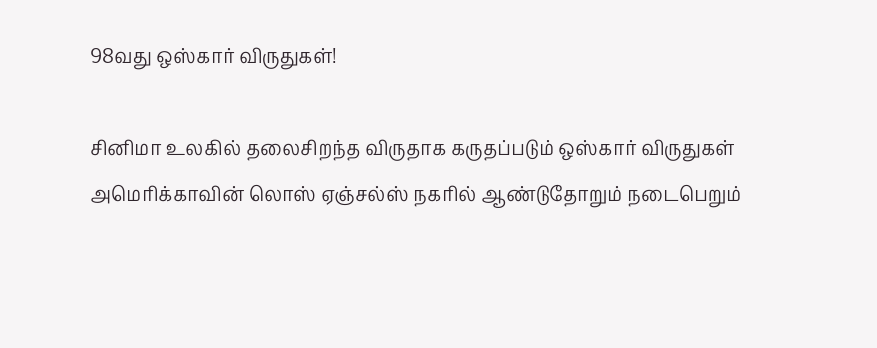98வது ஒஸ்கார் விருதுகள்!

சினிமா உலகில் தலைசிறந்த விருதாக கருதப்படும் ஒஸ்கார் விருதுகள் அமெரிக்காவின் லொஸ் ஏஞ்சல்ஸ் நகரில் ஆண்டுதோறும் நடைபெறும்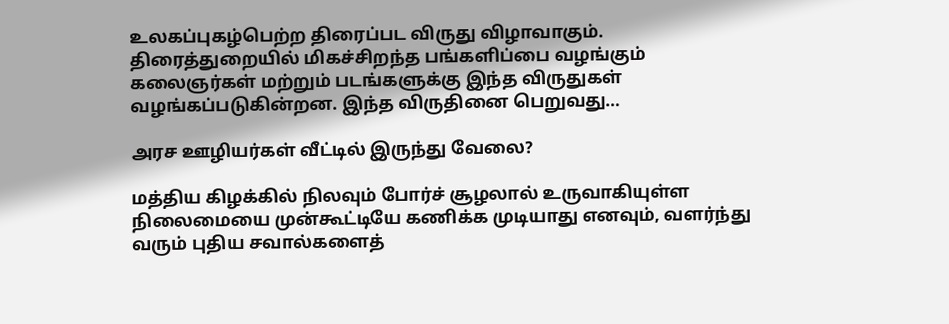உலகப்புகழ்பெற்ற திரைப்பட விருது விழாவாகும். திரைத்துறையில் மிகச்சிறந்த பங்களிப்பை வழங்கும் கலைஞர்கள் மற்றும் படங்களுக்கு இந்த விருதுகள் வழங்கப்படுகின்றன. இந்த விருதினை பெறுவது…

அரச ஊழியர்கள் வீட்டில் இருந்து வேலை?

மத்திய கிழக்கில் நிலவும் போர்ச் சூழலால் உருவாகியுள்ள நிலைமையை முன்கூட்டியே கணிக்க முடியாது எனவும், வளர்ந்து வரும் புதிய சவால்களைத்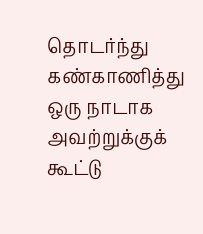தொடர்ந்து கண்காணித்து ஒரு நாடாக அவற்றுக்குக் கூட்டு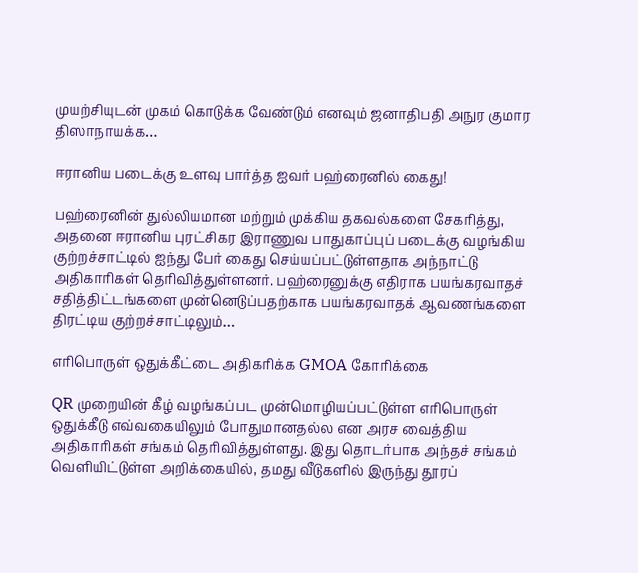முயற்சியுடன் முகம் கொடுக்க வேண்டும் எனவும் ஜனாதிபதி அநுர குமார திஸாநாயக்க…

ஈரானிய படைக்கு உளவு பார்த்த ஐவர் பஹ்ரைனில் கைது!

பஹ்ரைனின் துல்லியமான மற்றும் முக்கிய தகவல்களை சேகரித்து, அதனை ஈரானிய புரட்சிகர இராணுவ பாதுகாப்புப் படைக்கு வழங்கிய குற்றச்சாட்டில் ஐந்து பேர் கைது செய்யப்பட்டுள்ளதாக அந்நாட்டு அதிகாரிகள் தெரிவித்துள்ளனர். பஹ்ரைனுக்கு எதிராக பயங்கரவாதச் சதித்திட்டங்களை முன்னெடுப்பதற்காக பயங்கரவாதக் ஆவணங்களை திரட்டிய குற்றச்சாட்டிலும்…

எரிபொருள் ஒதுக்கீட்டை அதிகரிக்க GMOA கோரிக்கை

QR முறையின் கீழ் வழங்கப்பட முன்மொழியப்பட்டுள்ள எரிபொருள் ஒதுக்கீடு எவ்வகையிலும் போதுமானதல்ல என அரச வைத்திய அதிகாரிகள் சங்கம் தெரிவித்துள்ளது. இது தொடர்பாக அந்தச் சங்கம் வெளியிட்டுள்ள அறிக்கையில், தமது வீடுகளில் இருந்து தூரப்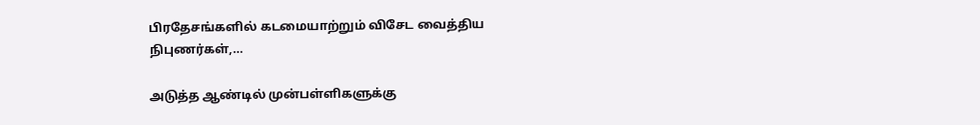பிரதேசங்களில் கடமையாற்றும் விசேட வைத்திய நிபுணர்கள்,…

அடுத்த ஆண்டில் முன்பள்ளிகளுக்கு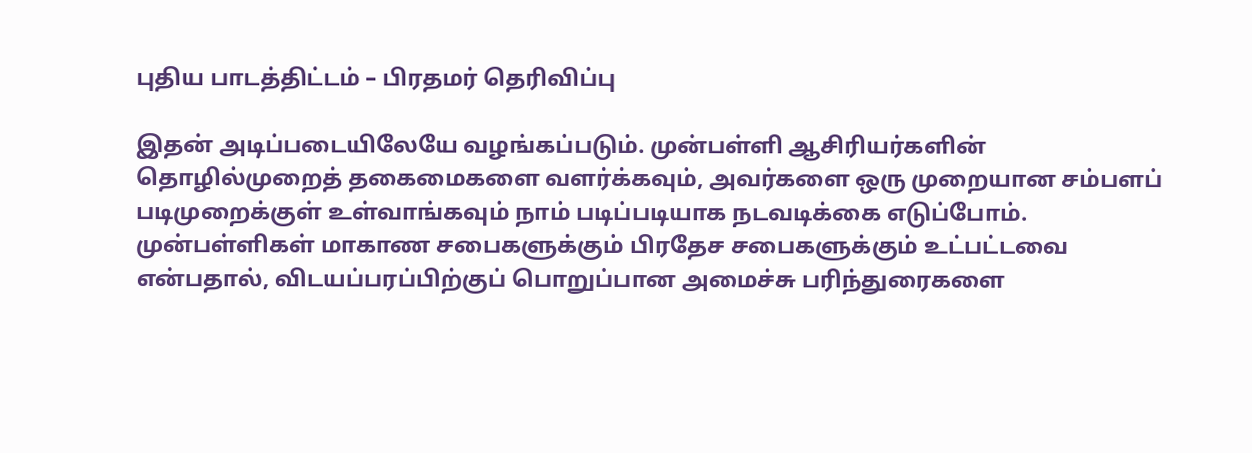புதிய பாடத்திட்டம் – பிரதமர் தெரிவிப்பு

இதன் அடிப்படையிலேயே வழங்கப்படும். முன்பள்ளி ஆசிரியர்களின் தொழில்முறைத் தகைமைகளை வளர்க்கவும், அவர்களை ஒரு முறையான சம்பளப் படிமுறைக்குள் உள்வாங்கவும் நாம் படிப்படியாக நடவடிக்கை எடுப்போம். முன்பள்ளிகள் மாகாண சபைகளுக்கும் பிரதேச சபைகளுக்கும் உட்பட்டவை என்பதால், விடயப்பரப்பிற்குப் பொறுப்பான அமைச்சு பரிந்துரைகளை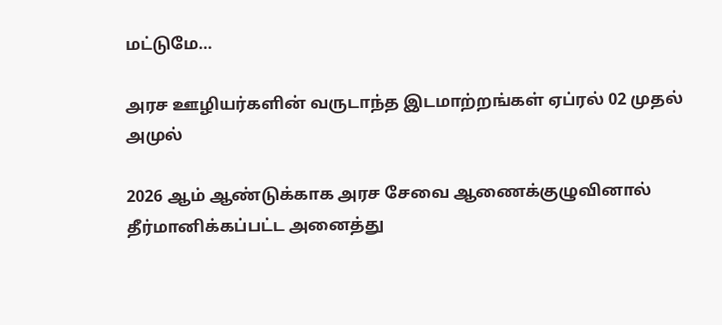மட்டுமே…

அரச ஊழியர்களின் வருடாந்த இடமாற்றங்கள் ஏப்ரல் 02 முதல் அமுல்

2026 ஆம் ஆண்டுக்காக அரச சேவை ஆணைக்குழுவினால் தீர்மானிக்கப்பட்ட அனைத்து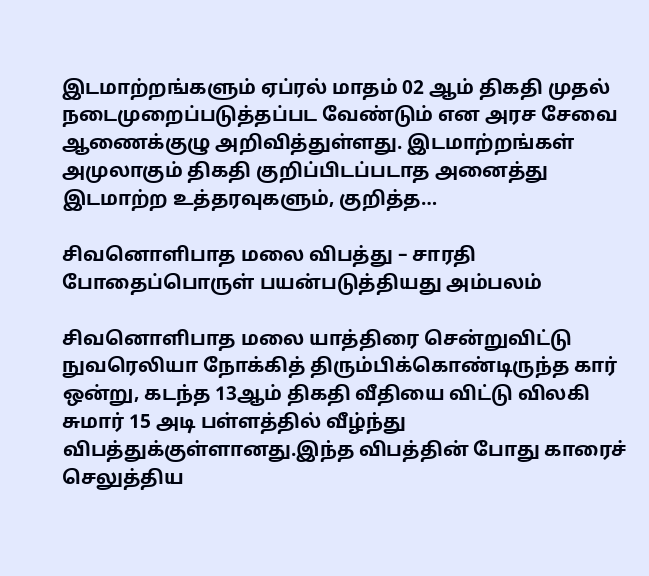இடமாற்றங்களும் ஏப்ரல் மாதம் 02 ஆம் திகதி முதல் நடைமுறைப்படுத்தப்பட வேண்டும் என அரச சேவை ஆணைக்குழு அறிவித்துள்ளது. இடமாற்றங்கள் அமுலாகும் திகதி குறிப்பிடப்படாத அனைத்து இடமாற்ற உத்தரவுகளும், குறித்த…

சிவனொளிபாத மலை விபத்து – சாரதி போதைப்பொருள் பயன்படுத்தியது அம்பலம்

சிவனொளிபாத மலை யாத்திரை சென்றுவிட்டு நுவரெலியா நோக்கித் திரும்பிக்கொண்டிருந்த கார் ஒன்று, கடந்த 13ஆம் திகதி வீதியை விட்டு விலகி சுமார் 15 அடி பள்ளத்தில் வீழ்ந்து விபத்துக்குள்ளானது.இந்த விபத்தின் போது காரைச் செலுத்திய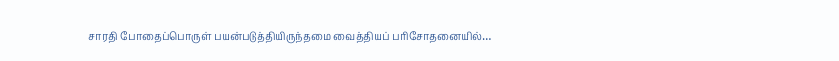சாரதி போதைப்பொருள் பயன்படுத்தியிருந்தமை வைத்தியப் பரிசோதனையில்…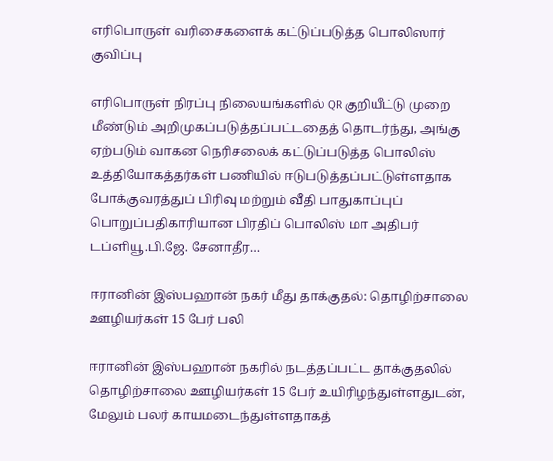எரிபொருள் வரிசைகளைக் கட்டுப்படுத்த பொலிஸார் குவிப்பு

எரிபொருள் நிரப்பு நிலையங்களில் QR குறியீட்டு முறை மீண்டும் அறிமுகப்படுத்தப்பட்டதைத் தொடர்ந்து, அங்கு ஏற்படும் வாகன நெரிசலைக் கட்டுப்படுத்த பொலிஸ் உத்தியோகத்தர்கள் பணியில் ஈடுபடுத்தப்பட்டுள்ளதாக போக்குவரத்துப் பிரிவு மற்றும் வீதி பாதுகாப்புப் பொறுப்பதிகாரியான பிரதிப் பொலிஸ் மா அதிபர் டப்ளியூ.பி.ஜே. சேனாதீர…

ஈரானின் இஸ்பஹான் நகர் மீது தாக்குதல்: தொழிற்சாலை ஊழியர்கள் 15 பேர் பலி

ஈரானின் இஸ்பஹான் நகரில் நடத்தப்பட்ட தாக்குதலில் தொழிற்சாலை ஊழியர்கள் 15 பேர் உயிரிழந்துள்ளதுடன், மேலும் பலர் காயமடைந்துள்ளதாகத்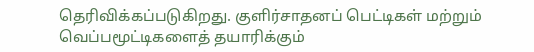தெரிவிக்கப்படுகிறது. குளிர்சாதனப் பெட்டிகள் மற்றும் வெப்பமூட்டிகளைத் தயாரிக்கும்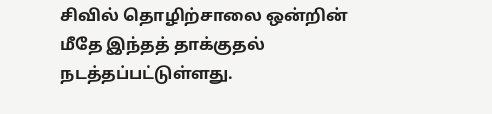சிவில் தொழிற்சாலை ஒன்றின் மீதே இந்தத் தாக்குதல் நடத்தப்பட்டுள்ளது.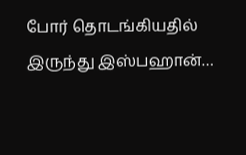போர் தொடங்கியதில் இருந்து இஸ்பஹான்…